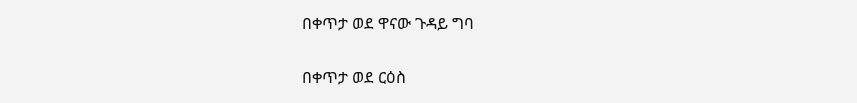በቀጥታ ወደ ዋናው ጉዳይ ግባ

በቀጥታ ወደ ርዕስ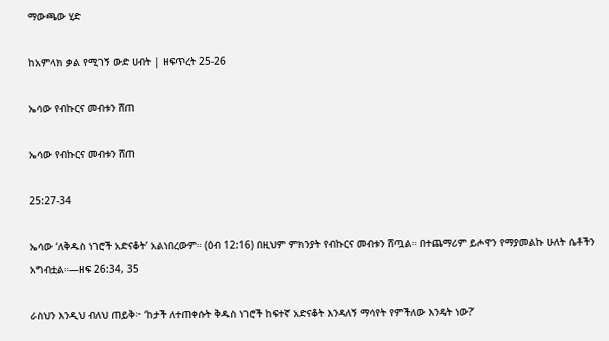ማውጫው ሂድ

ከአምላክ ቃል የሚገኝ ውድ ሀብት | ዘፍጥረት 25-26

ኤሳው የብኩርና መብቱን ሸጠ

ኤሳው የብኩርና መብቱን ሸጠ

25:27-34

ኤሳው ‘ለቅዱስ ነገሮች አድናቆት’ አልነበረውም። (ዕብ 12:16) በዚህም ምክንያት የብኩርና መብቱን ሸጧል። በተጨማሪም ይሖዋን የማያመልኩ ሁለት ሴቶችን አግብቷል።—ዘፍ 26:34, 35

ራስህን እንዲህ ብለህ ጠይቅ፦ ‘ከታች ለተጠቀሱት ቅዱስ ነገሮች ከፍተኛ አድናቆት እንዳለኝ ማሳየት የምችለው እንዴት ነው?’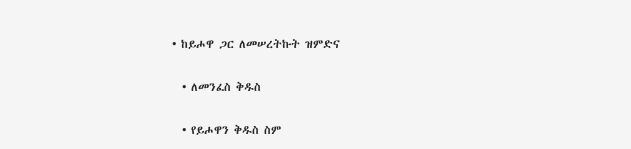• ከይሖዋ ጋር ለመሠረትኩት ዝምድና

  • ለመንፈስ ቅዱስ

  • የይሖዋን ቅዱስ ስም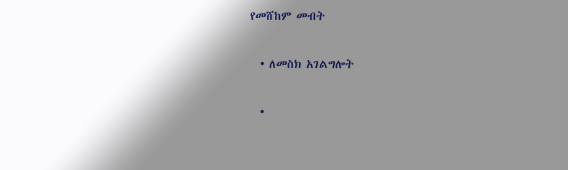የመሸከም መብት

  • ለመስክ አገልግሎት

  •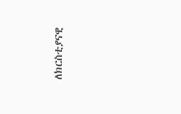ለክርስቲያናዊ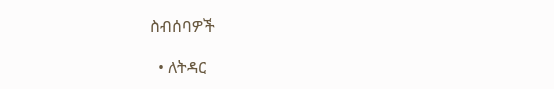ስብሰባዎች

  • ለትዳር